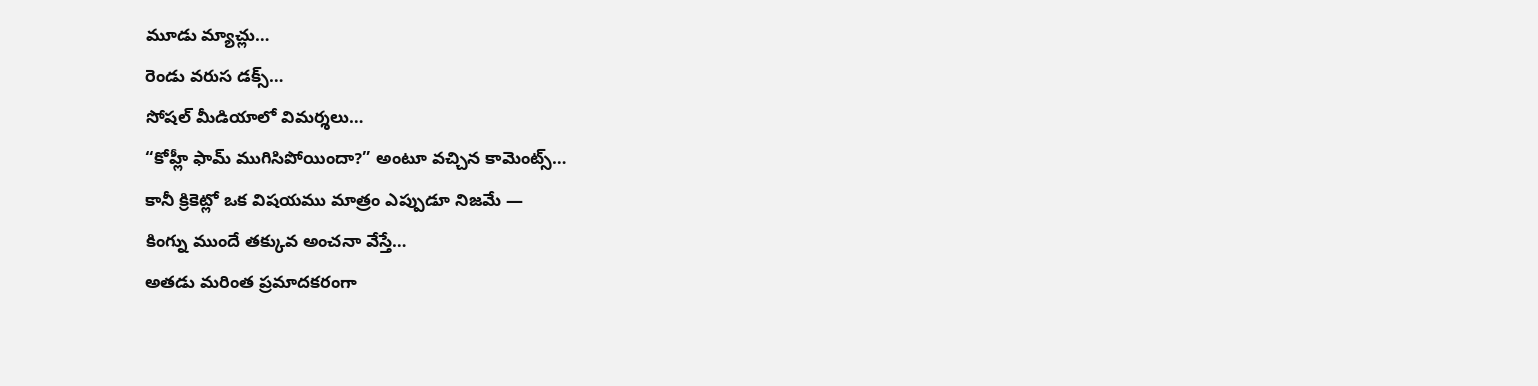మూడు మ్యాచ్లు…
రెండు వరుస డక్స్…
సోషల్ మీడియాలో విమర్శలు…
“కోహ్లీ ఫామ్ ముగిసిపోయిందా?” అంటూ వచ్చిన కామెంట్స్…
కానీ క్రికెట్లో ఒక విషయము మాత్రం ఎప్పుడూ నిజమే —
కింగ్ను ముందే తక్కువ అంచనా వేస్తే…
అతడు మరింత ప్రమాదకరంగా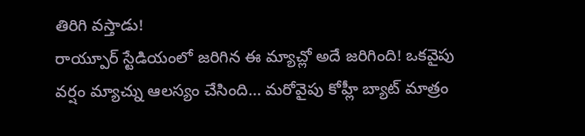తిరిగి వస్తాడు!
రాయ్పూర్ స్టేడియంలో జరిగిన ఈ మ్యాచ్లో అదే జరిగింది! ఒకవైపు వర్షం మ్యాచ్ను ఆలస్యం చేసింది… మరోవైపు కోహ్లీ బ్యాట్ మాత్రం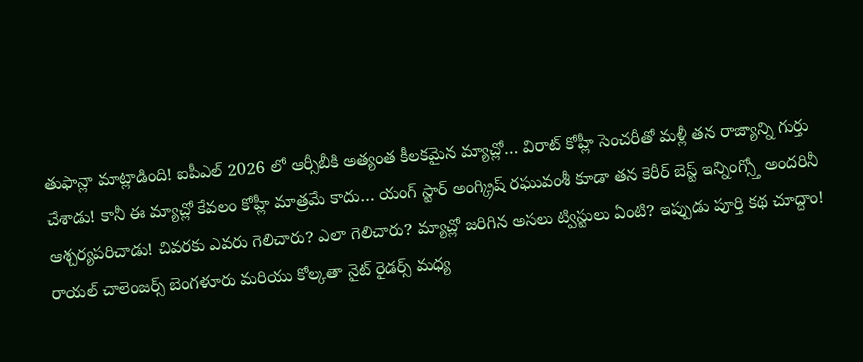తుఫాన్లా మాట్లాడింది! ఐపీఎల్ 2026 లో ఆర్సీబీకి అత్యంత కీలకమైన మ్యాచ్లో… విరాట్ కోహ్లీ సెంచరీతో మళ్లీ తన రాజ్యాన్ని గుర్తు చేశాడు! కానీ ఈ మ్యాచ్లో కేవలం కోహ్లీ మాత్రమే కాదు… యంగ్ స్టార్ అంగ్క్రిష్ రఘువంశీ కూడా తన కెరీర్ బెస్ట్ ఇన్నింగ్స్తో అందరినీ ఆశ్చర్యపరిచాడు! చివరకు ఎవరు గెలిచారు? ఎలా గెలిచారు? మ్యాచ్లో జరిగిన అసలు ట్విస్టులు ఏంటి? ఇప్పుడు పూర్తి కథ చూద్దాం!
రాయల్ చాలెంజర్స్ బెంగళూరు మరియు కోల్కతా నైట్ రైడర్స్ మధ్య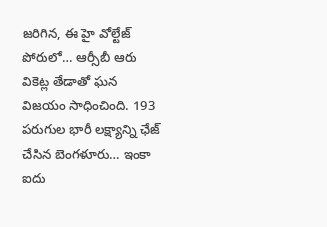జరిగిన, ఈ హై వోల్టేజ్ పోరులో… ఆర్సీబీ ఆరు వికెట్ల తేడాతో ఘన విజయం సాధించింది. 193 పరుగుల భారీ లక్ష్యాన్ని ఛేజ్ చేసిన బెంగళూరు… ఇంకా ఐదు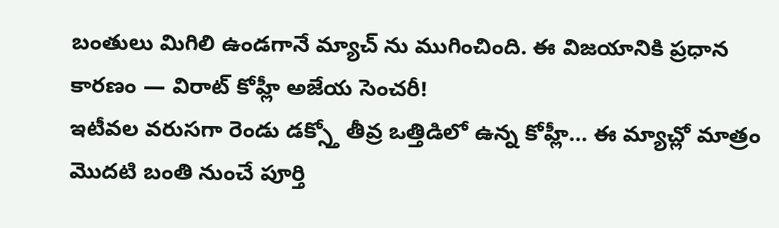బంతులు మిగిలి ఉండగానే మ్యాచ్ ను ముగించింది. ఈ విజయానికి ప్రధాన కారణం — విరాట్ కోహ్లీ అజేయ సెంచరీ!
ఇటీవల వరుసగా రెండు డక్స్తో తీవ్ర ఒత్తిడిలో ఉన్న కోహ్లీ… ఈ మ్యాచ్లో మాత్రం మొదటి బంతి నుంచే పూర్తి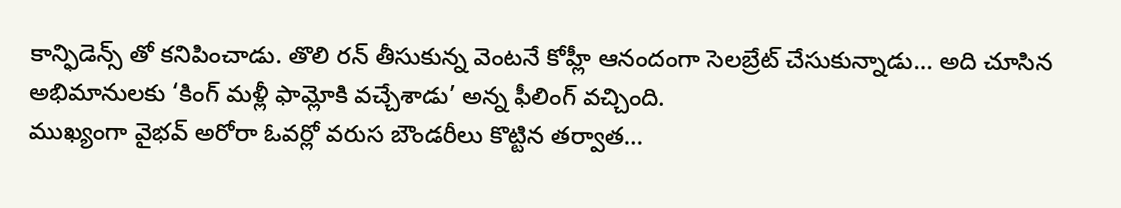కాన్ఫిడెన్స్ తో కనిపించాడు. తొలి రన్ తీసుకున్న వెంటనే కోహ్లీ ఆనందంగా సెలబ్రేట్ చేసుకున్నాడు… అది చూసిన అభిమానులకు ‘కింగ్ మళ్లీ ఫామ్లోకి వచ్చేశాడు’ అన్న ఫీలింగ్ వచ్చింది.
ముఖ్యంగా వైభవ్ అరోరా ఓవర్లో వరుస బౌండరీలు కొట్టిన తర్వాత…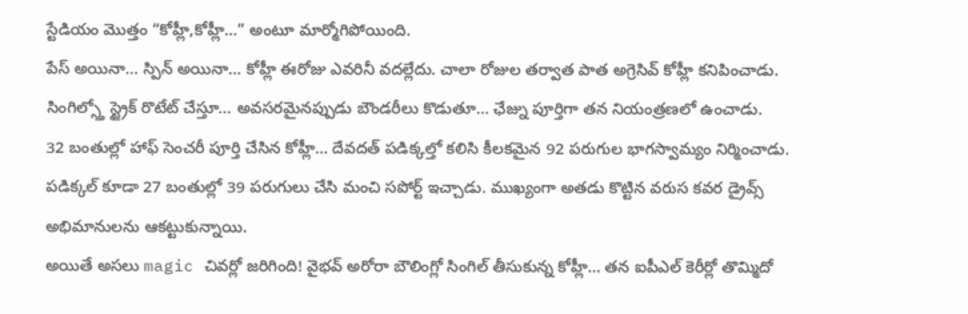స్టేడియం మొత్తం “కోహ్లీ,కోహ్లీ…” అంటూ మార్మోగిపోయింది.
పేస్ అయినా… స్పిన్ అయినా… కోహ్లీ ఈరోజు ఎవరినీ వదల్లేదు. చాలా రోజుల తర్వాత పాత అగ్రెసివ్ కోహ్లీ కనిపించాడు. సింగిల్స్తో స్ట్రైక్ రొటేట్ చేస్తూ… అవసరమైనప్పుడు బౌండరీలు కొడుతూ… ఛేజ్ను పూర్తిగా తన నియంత్రణలో ఉంచాడు.
32 బంతుల్లో హాఫ్ సెంచరీ పూర్తి చేసిన కోహ్లీ… దేవదత్ పడిక్కల్తో కలిసి కీలకమైన 92 పరుగుల భాగస్వామ్యం నిర్మించాడు. పడిక్కల్ కూడా 27 బంతుల్లో 39 పరుగులు చేసి మంచి సపోర్ట్ ఇచ్చాడు. ముఖ్యంగా అతడు కొట్టిన వరుస కవర డ్రైవ్స్ అభిమానులను ఆకట్టుకున్నాయి.
అయితే అసలు magic చివర్లో జరిగింది! వైభవ్ అరోరా బౌలింగ్లో సింగిల్ తీసుకున్న కోహ్లీ… తన ఐపీఎల్ కెరీర్లో తొమ్మిదో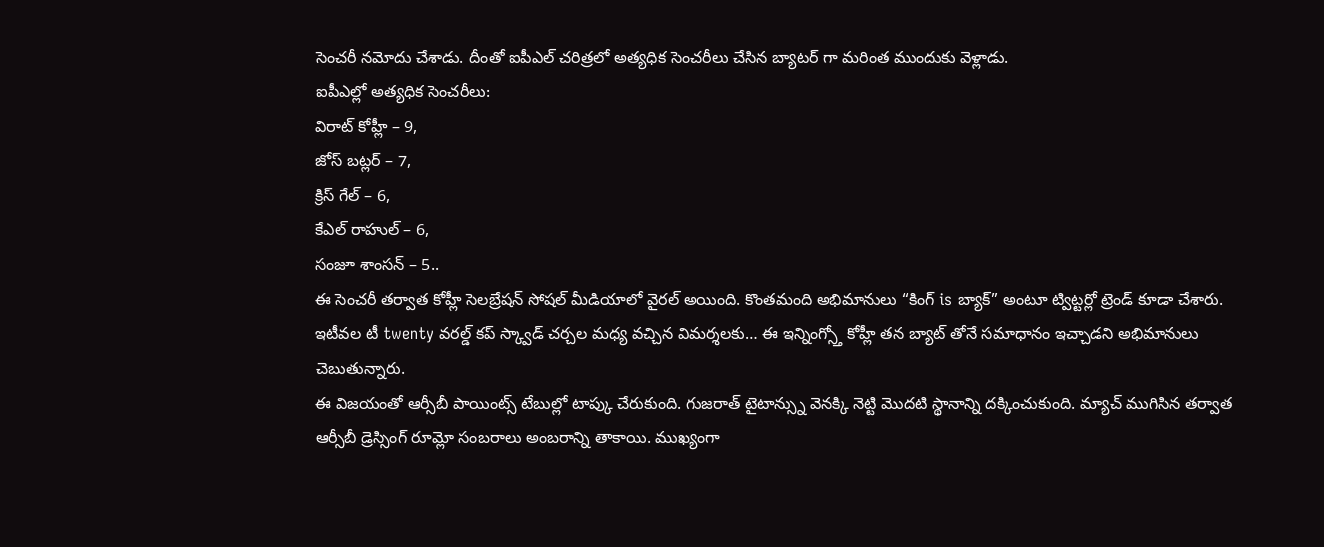సెంచరీ నమోదు చేశాడు. దీంతో ఐపీఎల్ చరిత్రలో అత్యధిక సెంచరీలు చేసిన బ్యాటర్ గా మరింత ముందుకు వెళ్లాడు.
ఐపీఎల్లో అత్యధిక సెంచరీలు:
విరాట్ కోహ్లీ – 9,
జోస్ బట్లర్ – 7,
క్రిస్ గేల్ – 6,
కేఎల్ రాహుల్ – 6,
సంజూ శాంసన్ – 5..
ఈ సెంచరీ తర్వాత కోహ్లీ సెలబ్రేషన్ సోషల్ మీడియాలో వైరల్ అయింది. కొంతమంది అభిమానులు “కింగ్ is బ్యాక్” అంటూ ట్విట్టర్లో ట్రెండ్ కూడా చేశారు. ఇటీవల టీ twenty వరల్డ్ కప్ స్క్వాడ్ చర్చల మధ్య వచ్చిన విమర్శలకు… ఈ ఇన్నింగ్స్తో కోహ్లీ తన బ్యాట్ తోనే సమాధానం ఇచ్చాడని అభిమానులు చెబుతున్నారు.
ఈ విజయంతో ఆర్సీబీ పాయింట్స్ టేబుల్లో టాప్కు చేరుకుంది. గుజరాత్ టైటాన్స్ను వెనక్కి నెట్టి మొదటి స్థానాన్ని దక్కించుకుంది. మ్యాచ్ ముగిసిన తర్వాత ఆర్సీబీ డ్రెస్సింగ్ రూమ్లో సంబరాలు అంబరాన్ని తాకాయి. ముఖ్యంగా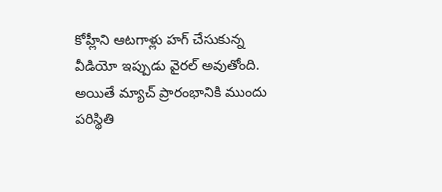కోహ్లీని ఆటగాళ్లు హగ్ చేసుకున్న వీడియో ఇప్పుడు వైరల్ అవుతోంది.
అయితే మ్యాచ్ ప్రారంభానికి ముందు పరిస్థితి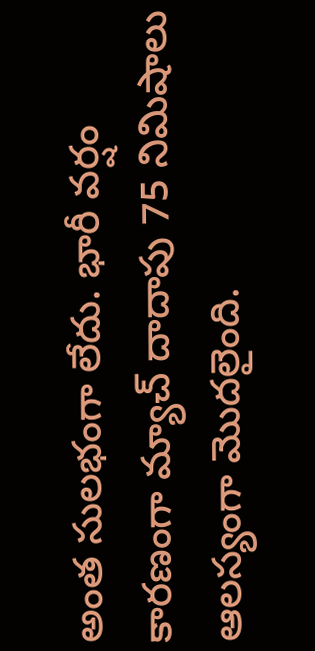అంత సులభంగా లేదు. భారీ వర్షం కారణంగా మ్యాచ్ దాదాపు 75 నిమిషాలు ఆలస్యంగా మొదలైంది.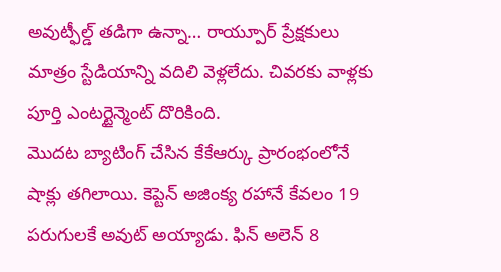అవుట్ఫీల్డ్ తడిగా ఉన్నా… రాయ్పూర్ ప్రేక్షకులు మాత్రం స్టేడియాన్ని వదిలి వెళ్లలేదు. చివరకు వాళ్లకు పూర్తి ఎంటర్టైన్మెంట్ దొరికింది.
మొదట బ్యాటింగ్ చేసిన కేకేఆర్కు ప్రారంభంలోనే షాక్లు తగిలాయి. కెప్టెన్ అజింక్య రహానే కేవలం 19 పరుగులకే అవుట్ అయ్యాడు. ఫిన్ అలెన్ 8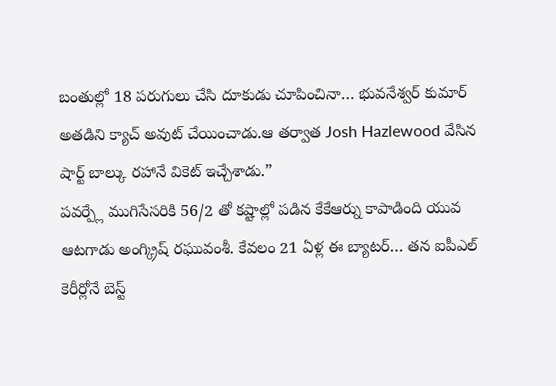బంతుల్లో 18 పరుగులు చేసి దూకుడు చూపించినా… భువనేశ్వర్ కుమార్ అతడిని క్యాచ్ అవుట్ చేయించాడు.ఆ తర్వాత Josh Hazlewood వేసిన షార్ట్ బాల్కు రహానే వికెట్ ఇచ్చేశాడు.”
పవర్ప్లే ముగిసేసరికి 56/2 తో కష్టాల్లో పడిన కేకేఆర్ను కాపాడింది యువ ఆటగాడు అంగ్క్రిష్ రఘువంశీ. కేవలం 21 ఏళ్ల ఈ బ్యాటర్… తన ఐపీఎల్ కెరీర్లోనే బెస్ట్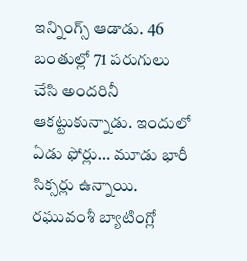ఇన్నింగ్స్ ఆడాడు. 46 బంతుల్లో 71 పరుగులు చేసి అందరినీ ఆకట్టుకున్నాడు. ఇందులో ఏడు ఫోర్లు… మూడు భారీ సిక్సర్లు ఉన్నాయి.
రఘువంశీ బ్యాటింగ్లో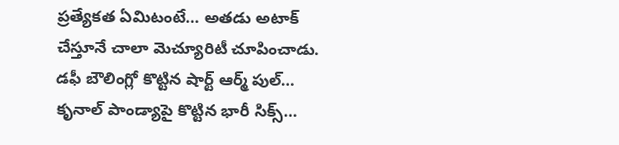ప్రత్యేకత ఏమిటంటే… అతడు అటాక్ చేస్తూనే చాలా మెచ్యూరిటీ చూపించాడు. డఫీ బౌలింగ్లో కొట్టిన షార్ట్ ఆర్మ్ పుల్… కృనాల్ పాండ్యాపై కొట్టిన భారీ సిక్స్…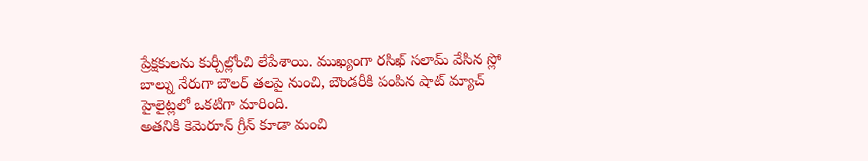ప్రేక్షకులను కుర్చీల్లోంచి లేపేశాయి. ముఖ్యంగా రసిఖ్ సలామ్ వేసిన స్లో బాల్ను నేరుగా బౌలర్ తలపై నుంచి, బౌండరీకి పంపిన షాట్ మ్యాచ్ హైలైట్లలో ఒకటిగా మారింది.
అతనికి కెమెరూన్ గ్రీన్ కూడా మంచి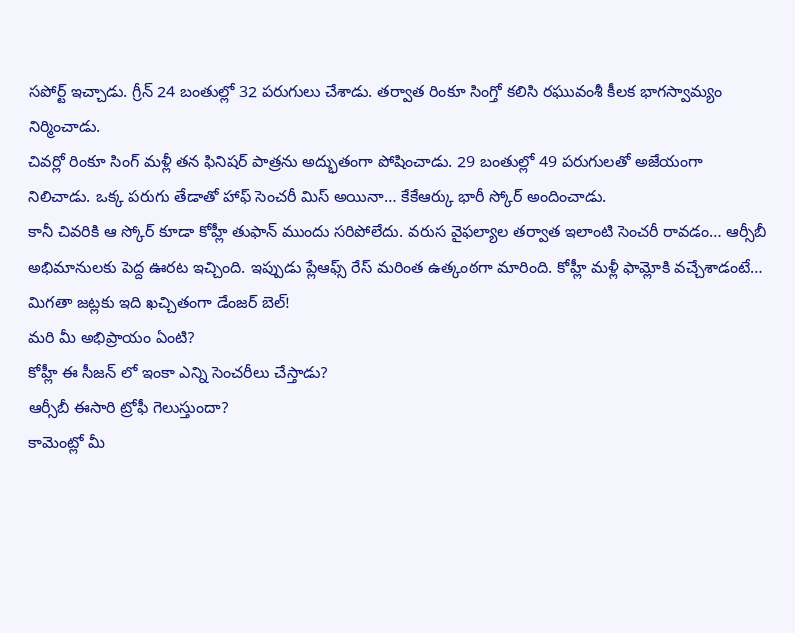సపోర్ట్ ఇచ్చాడు. గ్రీన్ 24 బంతుల్లో 32 పరుగులు చేశాడు. తర్వాత రింకూ సింగ్తో కలిసి రఘువంశీ కీలక భాగస్వామ్యం నిర్మించాడు.
చివర్లో రింకూ సింగ్ మళ్లీ తన ఫినిషర్ పాత్రను అద్భుతంగా పోషించాడు. 29 బంతుల్లో 49 పరుగులతో అజేయంగా నిలిచాడు. ఒక్క పరుగు తేడాతో హాఫ్ సెంచరీ మిస్ అయినా… కేకేఆర్కు భారీ స్కోర్ అందించాడు.
కానీ చివరికి ఆ స్కోర్ కూడా కోహ్లీ తుఫాన్ ముందు సరిపోలేదు. వరుస వైఫల్యాల తర్వాత ఇలాంటి సెంచరీ రావడం… ఆర్సీబీ అభిమానులకు పెద్ద ఊరట ఇచ్చింది. ఇప్పుడు ప్లేఆఫ్స్ రేస్ మరింత ఉత్కంఠగా మారింది. కోహ్లీ మళ్లీ ఫామ్లోకి వచ్చేశాడంటే… మిగతా జట్లకు ఇది ఖచ్చితంగా డేంజర్ బెల్!
మరి మీ అభిప్రాయం ఏంటి?
కోహ్లీ ఈ సీజన్ లో ఇంకా ఎన్ని సెంచరీలు చేస్తాడు?
ఆర్సీబీ ఈసారి ట్రోఫీ గెలుస్తుందా?
కామెంట్లో మీ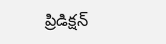ప్రిడిక్షన్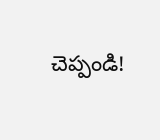చెప్పండి!